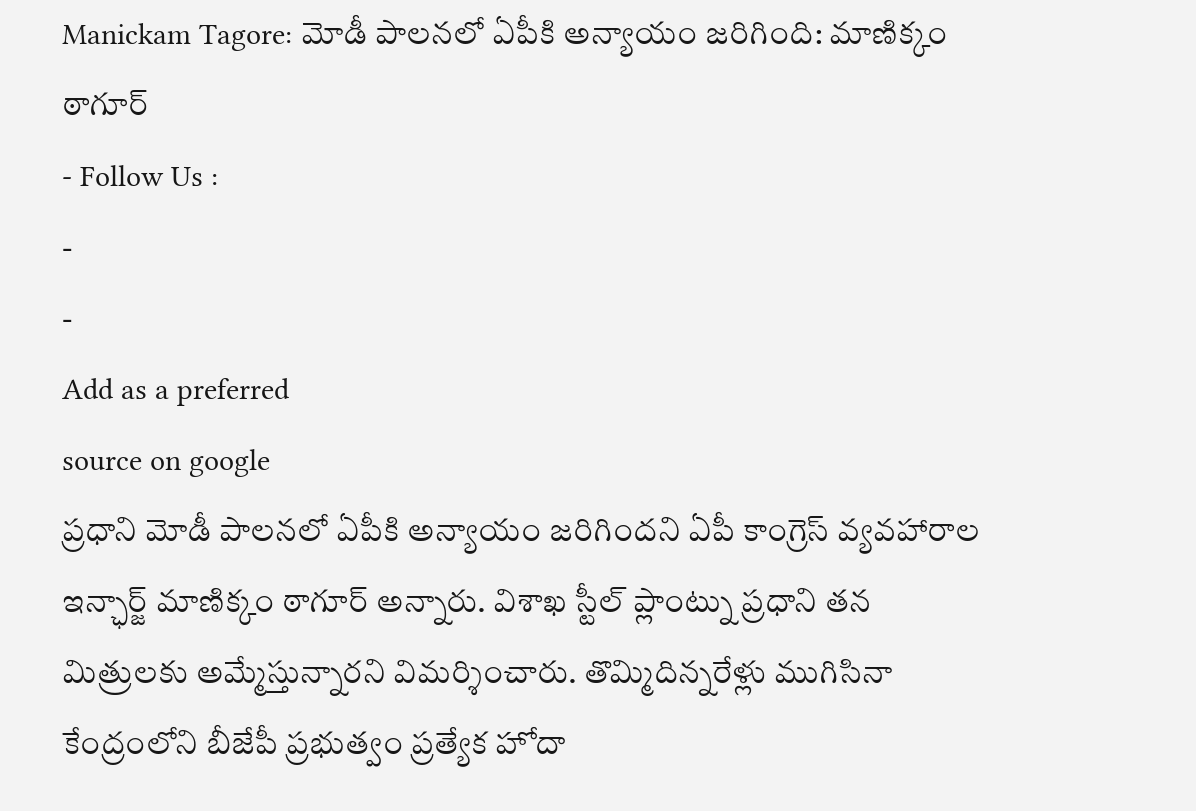Manickam Tagore: మోడీ పాలనలో ఏపీకి అన్యాయం జరిగింది: మాణిక్కం ఠాగూర్
- Follow Us :
-
-
Add as a preferred
source on google
ప్రధాని మోడీ పాలనలో ఏపీకి అన్యాయం జరిగిందని ఏపీ కాంగ్రెస్ వ్యవహారాల ఇన్ఛార్జ్ మాణిక్కం ఠాగూర్ అన్నారు. విశాఖ స్టీల్ ప్లాంట్ను ప్రధాని తన మిత్రులకు అమ్మేస్తున్నారని విమర్శించారు. తొమ్మిదిన్నరేళ్లు ముగిసినా కేంద్రంలోని బీజేపీ ప్రభుత్వం ప్రత్యేక హోదా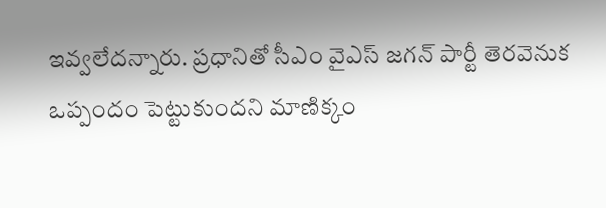ఇవ్వలేదన్నారు. ప్రధానితో సీఎం వైఎస్ జగన్ పార్టీ తెరవెనుక ఒప్పందం పెట్టుకుందని మాణిక్కం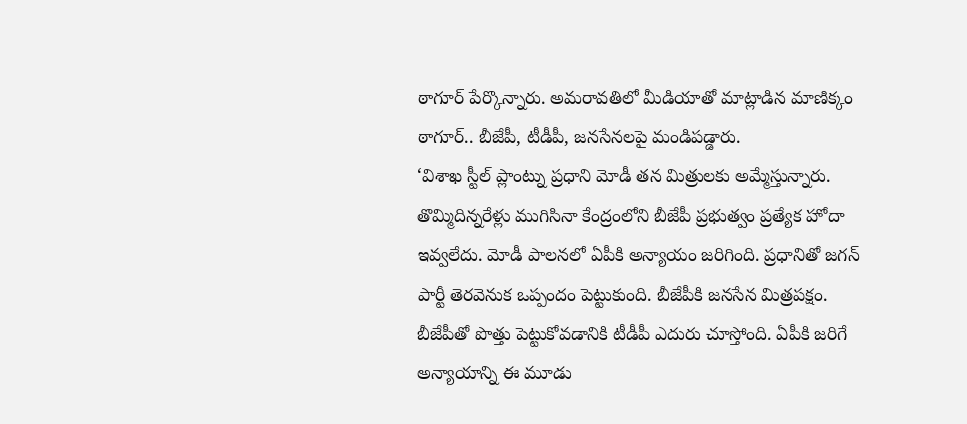ఠాగూర్ పేర్కొన్నారు. అమరావతిలో మీడియాతో మాట్లాడిన మాణిక్కం ఠాగూర్.. బీజేపీ, టీడీపీ, జనసేనలపై మండిపడ్డారు.
‘విశాఖ స్టీల్ ప్లాంట్ను ప్రధాని మోడీ తన మిత్రులకు అమ్మేస్తున్నారు. తొమ్మిదిన్నరేళ్లు ముగిసినా కేంద్రంలోని బీజేపీ ప్రభుత్వం ప్రత్యేక హోదా ఇవ్వలేదు. మోడీ పాలనలో ఏపీకి అన్యాయం జరిగింది. ప్రధానితో జగన్ పార్టీ తెరవెనుక ఒప్పందం పెట్టుకుంది. బీజేపీకి జనసేన మిత్రపక్షం. బీజేపీతో పొత్తు పెట్టుకోవడానికి టీడీపీ ఎదురు చూస్తోంది. ఏపీకి జరిగే అన్యాయాన్ని ఈ మూడు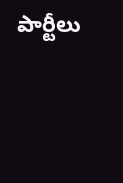పార్టీలు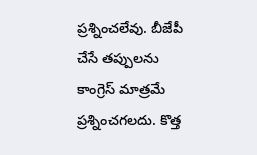ప్రశ్నించలేవు. బీజేపీ చేసే తప్పులను కాంగ్రెస్ మాత్రమే ప్రశ్నించగలదు. కొత్త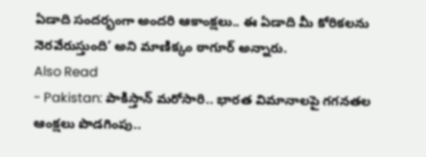ఏడాది సందర్భంగా అందరి ఆకాంక్షలు.. ఈ ఏడాది మీ కోరికలను నెరవేరుస్తుంది’ అని మాణిక్కం ఠాగూర్ అన్నారు.
Also Read
- Pakistan: పాకిస్తాన్ మరోసారి.. భారత విమానాలపై గగనతల ఆంక్షలు పొడగింపు..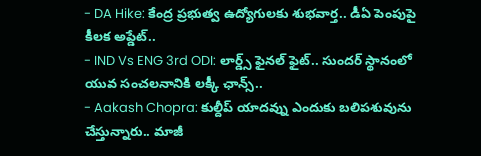- DA Hike: కేంద్ర ప్రభుత్వ ఉద్యోగులకు శుభవార్త.. డీఏ పెంపుపై కీలక అప్డేట్..
- IND Vs ENG 3rd ODI: లార్డ్స్ ఫైనల్ ఫైట్.. సుందర్ స్థానంలో యువ సంచలనానికి లక్కీ ఛాన్స్..
- Aakash Chopra: కుల్దీప్ యాదవ్ను ఎందుకు బలిపశువును చేస్తున్నారు.. మాజీ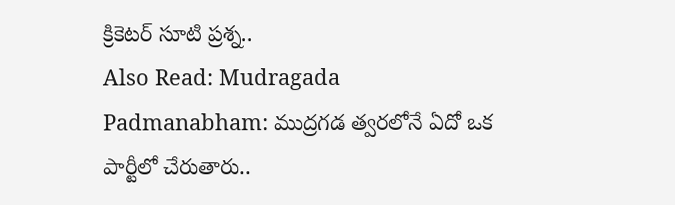క్రికెటర్ సూటి ప్రశ్న..
Also Read: Mudragada Padmanabham: ముద్రగడ త్వరలోనే ఏదో ఒక పార్టీలో చేరుతారు..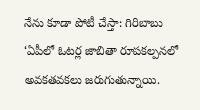నేను కూడా పోటీ చేస్తా: గిరిబాబు
‘ఏపీలో ఓటర్ల జాబితా రూపకల్పనలో అవకతవకలు జరుగుతున్నాయి.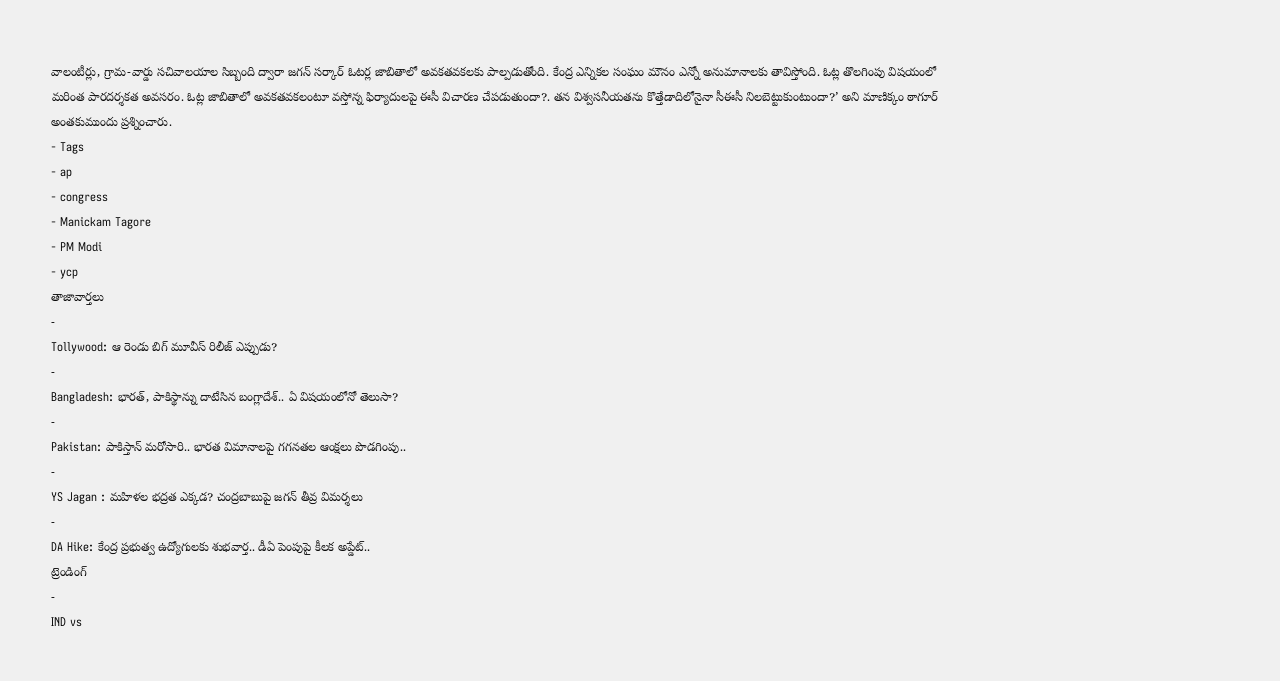వాలంటీర్లు, గ్రామ-వార్డు సచివాలయాల సిబ్బంది ద్వారా జగన్ సర్కార్ ఓటర్ల జాబితాలో అవకతవకలకు పాల్పడుతోంది. కేంద్ర ఎన్నికల సంఘం మౌనం ఎన్నో అనుమానాలకు తావిస్తోంది. ఓట్ల తొలగింపు విషయంలో మరింత పారదర్శకత అవసరం. ఓట్ల జాబితాలో అవకతవకలంటూ వస్తోన్న ఫిర్యాదులపై ఈసీ విచారణ చేపడుతుందా?. తన విశ్వసనీయతను కొత్తేడాదిలోనైనా సీఈసీ నిలబెట్టుకుంటుందా?’ అని మాణిక్కం ఠాగూర్ అంతకుముందు ప్రశ్నించారు.
- Tags
- ap
- congress
- Manickam Tagore
- PM Modi
- ycp
తాజావార్తలు
-
Tollywood: ఆ రెండు బిగ్ మూవీస్ రిలీజ్ ఎప్పుడు?
-
Bangladesh: భారత్, పాకిస్థాన్ను దాటేసిన బంగ్లాదేశ్.. ఏ విషయంలోనో తెలుసా?
-
Pakistan: పాకిస్తాన్ మరోసారి.. భారత విమానాలపై గగనతల ఆంక్షలు పొడగింపు..
-
YS Jagan : మహిళల భద్రత ఎక్కడ? చంద్రబాబుపై జగన్ తీవ్ర విమర్శలు
-
DA Hike: కేంద్ర ప్రభుత్వ ఉద్యోగులకు శుభవార్త.. డీఏ పెంపుపై కీలక అప్డేట్..
ట్రెండింగ్
-
IND vs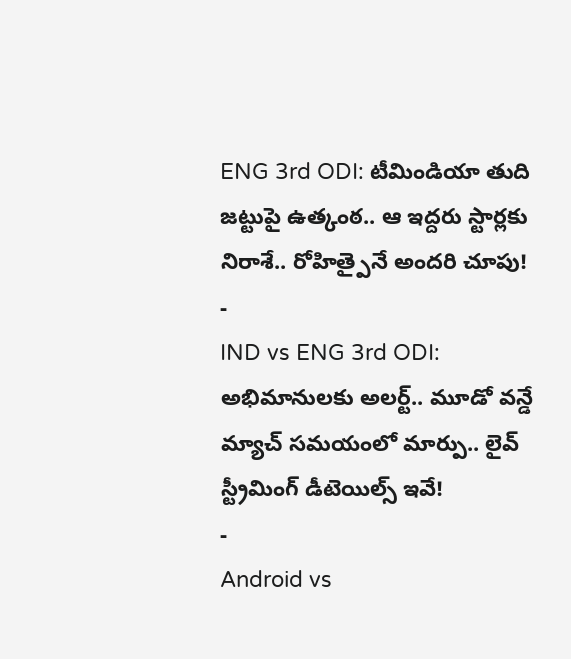ENG 3rd ODI: టీమిండియా తుది జట్టుపై ఉత్కంఠ.. ఆ ఇద్దరు స్టార్లకు నిరాశే.. రోహిత్పైనే అందరి చూపు!
-
IND vs ENG 3rd ODI: అభిమానులకు అలర్ట్.. మూడో వన్డే మ్యాచ్ సమయంలో మార్పు.. లైవ్ స్ట్రీమింగ్ డీటెయిల్స్ ఇవే!
-
Android vs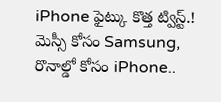iPhone ఫైట్కు కొత్త ట్విస్ట్.! మెస్సీ కోసం Samsung, రొనాల్డో కోసం iPhone..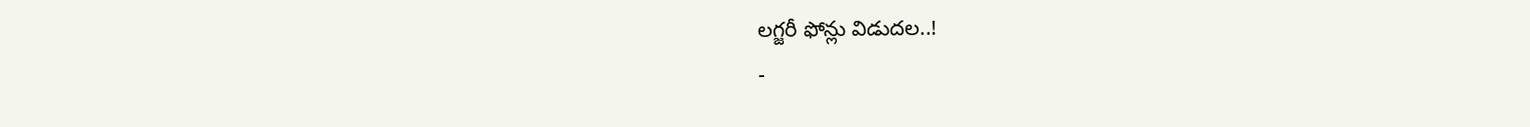లగ్జరీ ఫోన్లు విడుదల..!
-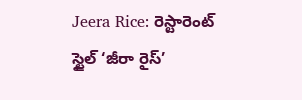Jeera Rice: రెస్టారెంట్ స్టైల్ ‘జీరా రైస్’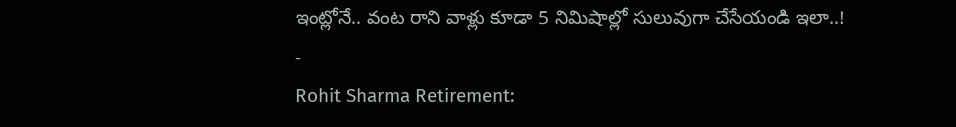ఇంట్లోనే.. వంట రాని వాళ్లు కూడా 5 నిమిషాల్లో సులువుగా చేసేయండి ఇలా..!
-
Rohit Sharma Retirement: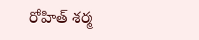రోహిత్ శర్మ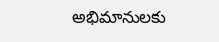అభిమానులకు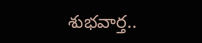శుభవార్త..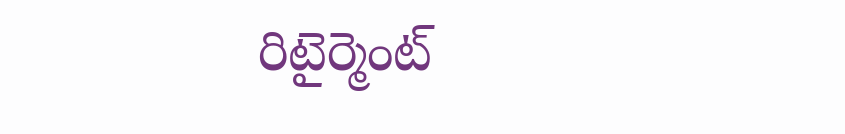రిటైర్మెంట్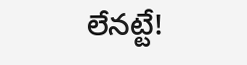లేనట్టే!